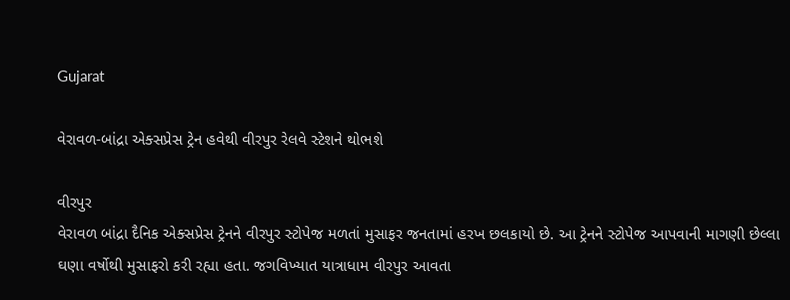Gujarat

વેરાવળ-બાંદ્રા એક્સપ્રેસ ટ્રેન હવેથી વીરપુર રેલવે સ્ટેશને થોભશે

વીરપુર
વેરાવળ બાંદ્રા દૈનિક એક્સપ્રેસ ટ્રેનને વીરપુર સ્ટોપેજ મળતાં મુસાફર જનતામાં હરખ છલકાયો છે. આ ટ્રેનને સ્ટોપેજ આપવાની માગણી છેલ્લા ઘણા વર્ષોથી મુસાફરો કરી રહ્યા હતા. જગવિખ્યાત યાત્રાધામ વીરપુર આવતા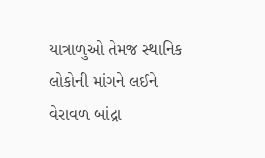યાત્રાળુઓ તેમજ સ્થાનિક લોકોની માંગને લઈને વેરાવળ બાંદ્રા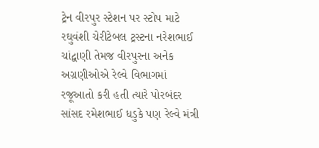ટ્રેન વીરપુર સ્ટેશન પર સ્ટોપ માટે રઘુવંશી ચેરીટેબલ ટ્રસ્ટના નરેશભાઈ ચાંદ્વાણી તેમજ વીરપુરના અનેક અગ્રણીઓએ રેલ્વે વિભાગમાં રજૂઆતો કરી હતી ત્યારે પોરબંદર સાંસદ રમેશભાઈ ધડુકે પણ રેલ્વે મંત્રી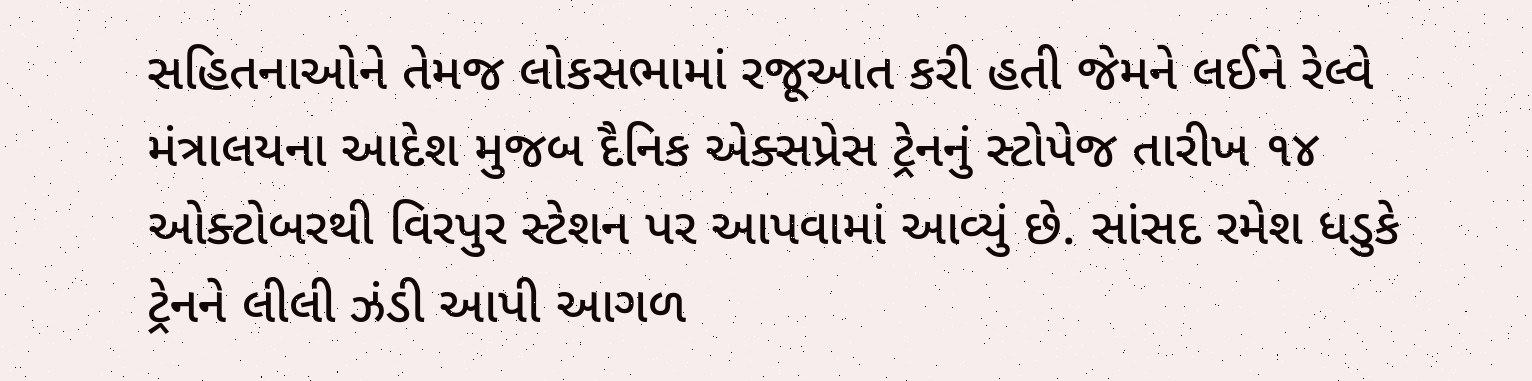સહિતનાઓને તેમજ લોકસભામાં રજૂઆત કરી હતી જેમને લઈને રેલ્વે મંત્રાલયના આદેશ મુજબ દૈનિક એક્સપ્રેસ ટ્રેનનું સ્ટોપેજ તારીખ ૧૪ ઓક્ટોબરથી વિરપુર સ્ટેશન પર આપવામાં આવ્યું છે. સાંસદ રમેશ ધડુકે ટ્રેનને લીલી ઝંડી આપી આગળ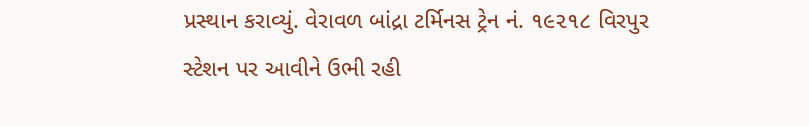પ્રસ્થાન કરાવ્યું. વેરાવળ બાંદ્રા ટર્મિનસ ટ્રેન નં. ૧૯૨૧૮ વિરપુર સ્ટેશન પર આવીને ઉભી રહી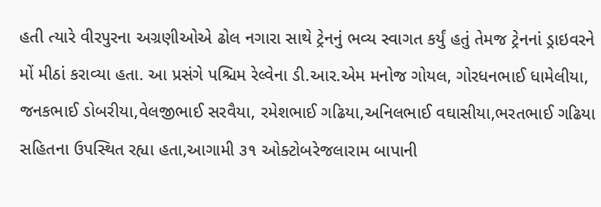હતી ત્યારે વીરપુરના અગ્રણીઓએ ઢોલ નગારા સાથે ટ્રેનનું ભવ્ય સ્વાગત કર્યું હતું તેમજ ટ્રેનનાં ડ્રાઇવરને મોં મીઠાં કરાવ્યા હતા. આ પ્રસંગે પશ્ચિમ રેલ્વેના ડી.આર.એમ મનોજ ગોયલ, ગોરધનભાઈ ધામેલીયા, જનકભાઈ ડોબરીયા,વેલજીભાઈ સરવૈયા, રમેશભાઈ ગઢિયા,અનિલભાઈ વઘાસીયા,ભરતભાઈ ગઢિયા સહિતના ઉપસ્થિત રહ્યા હતા,આગામી ૩૧ ઓક્ટોબરેજલારામ બાપાની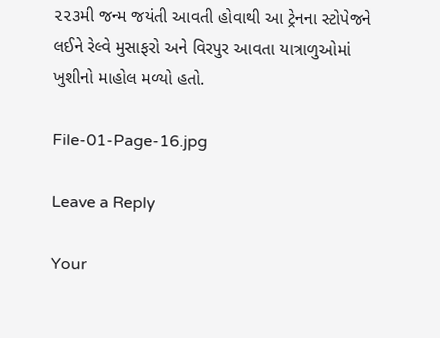૨૨૩મી જન્મ જયંતી આવતી હોવાથી આ ટ્રેનના સ્ટોપેજને લઈને રેલ્વે મુસાફરો અને વિરપુર આવતા યાત્રાળુઓમાં ખુશીનો માહોલ મળ્યો હતો.

File-01-Page-16.jpg

Leave a Reply

Your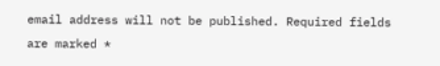email address will not be published. Required fields are marked *